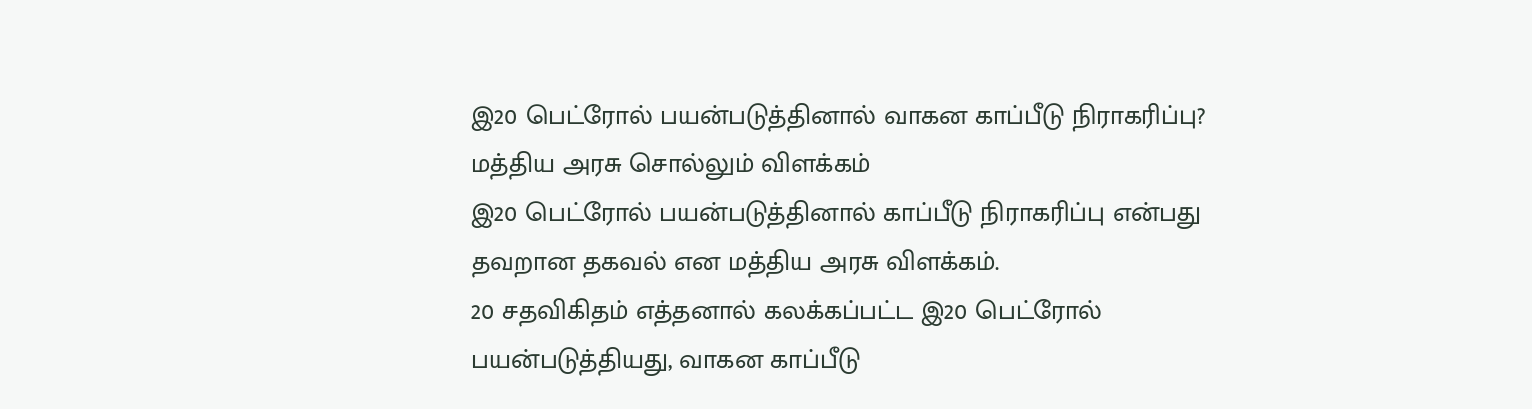இ20 பெட்ரோல் பயன்படுத்தினால் வாகன காப்பீடு நிராகரிப்பு? மத்திய அரசு சொல்லும் விளக்கம்
இ20 பெட்ரோல் பயன்படுத்தினால் காப்பீடு நிராகரிப்பு என்பது தவறான தகவல் என மத்திய அரசு விளக்கம்.
20 சதவிகிதம் எத்தனால் கலக்கப்பட்ட இ20 பெட்ரோல் பயன்படுத்தியது, வாகன காப்பீடு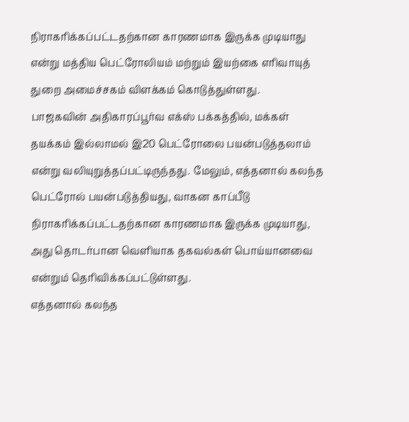நிராகரிக்கப்பட்டதற்கான காரணமாக இருக்க முடியாது என்று மத்திய பெட்ரோலியம் மற்றும் இயற்கை எரிவாயுத் துறை அமைச்சகம் விளக்கம் கொடுத்துள்ளது.
பாஜகவின் அதிகாரப்பூர்வ எக்ஸ் பக்கத்தில், மக்கள் தயக்கம் இல்லாமல் இ20 பெட்ரோலை பயன்படுத்தலாம் என்று வலியுறுத்தப்பட்டிருந்தது. மேலும், எத்தனால் கலந்த பெட்ரோல் பயன்படுத்தியது, வாகன காப்பீடு நிராகரிக்கப்பட்டதற்கான காரணமாக இருக்க முடியாது, அது தொடர்பான வெளியாக தகவல்கள் பொய்யானவை என்றும் தெரிவிக்கப்பட்டுள்ளது.
எத்தனால் கலந்த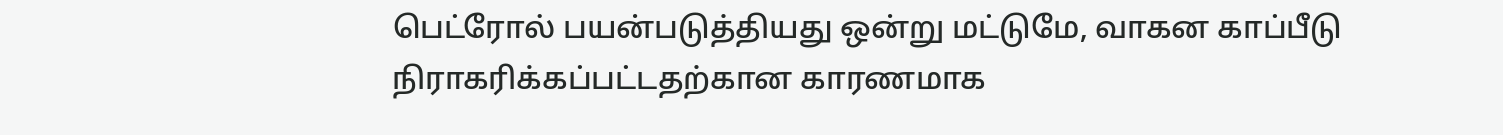பெட்ரோல் பயன்படுத்தியது ஒன்று மட்டுமே, வாகன காப்பீடு நிராகரிக்கப்பட்டதற்கான காரணமாக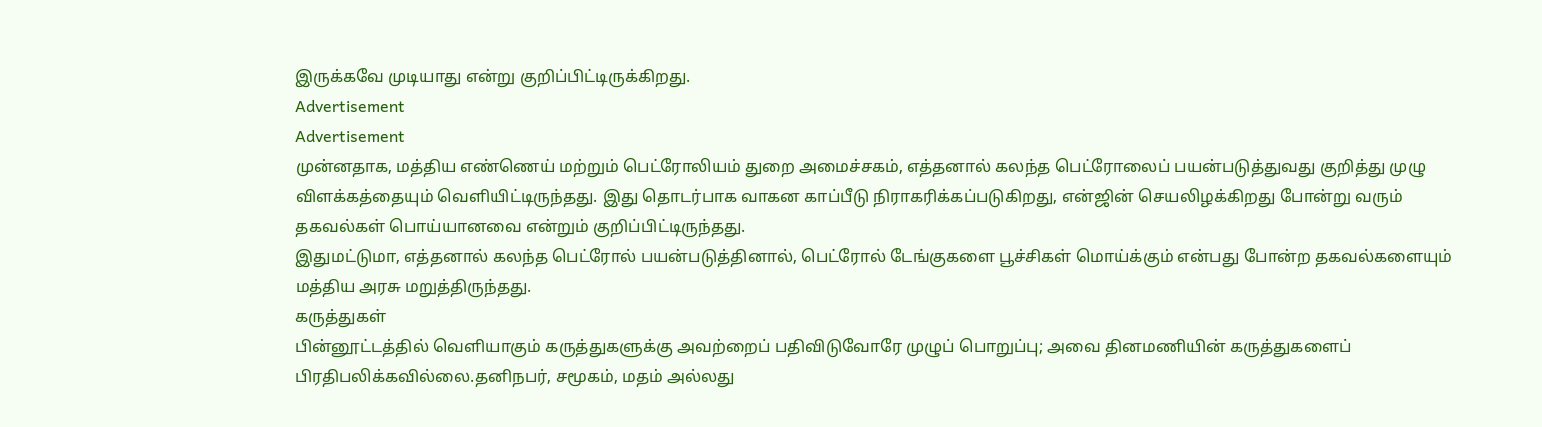இருக்கவே முடியாது என்று குறிப்பிட்டிருக்கிறது.
Advertisement
Advertisement
முன்னதாக, மத்திய எண்ணெய் மற்றும் பெட்ரோலியம் துறை அமைச்சகம், எத்தனால் கலந்த பெட்ரோலைப் பயன்படுத்துவது குறித்து முழு விளக்கத்தையும் வெளியிட்டிருந்தது. இது தொடர்பாக வாகன காப்பீடு நிராகரிக்கப்படுகிறது, என்ஜின் செயலிழக்கிறது போன்று வரும் தகவல்கள் பொய்யானவை என்றும் குறிப்பிட்டிருந்தது.
இதுமட்டுமா, எத்தனால் கலந்த பெட்ரோல் பயன்படுத்தினால், பெட்ரோல் டேங்குகளை பூச்சிகள் மொய்க்கும் என்பது போன்ற தகவல்களையும் மத்திய அரசு மறுத்திருந்தது.
கருத்துகள்
பின்னூட்டத்தில் வெளியாகும் கருத்துகளுக்கு அவற்றைப் பதிவிடுவோரே முழுப் பொறுப்பு; அவை தினமணியின் கருத்துகளைப் பிரதிபலிக்கவில்லை.தனிநபர், சமூகம், மதம் அல்லது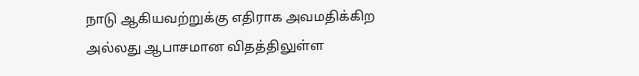நாடு ஆகியவற்றுக்கு எதிராக அவமதிக்கிற அல்லது ஆபாசமான விதத்திலுள்ள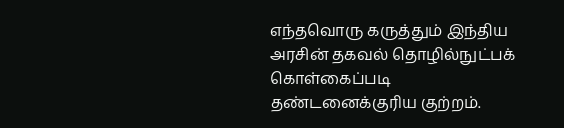எந்தவொரு கருத்தும் இந்திய அரசின் தகவல் தொழில்நுட்பக் கொள்கைப்படி தண்டனைக்குரிய குற்றம்.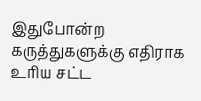இதுபோன்ற கருத்துகளுக்கு எதிராக உரிய சட்ட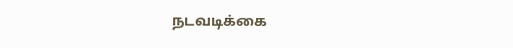நடவடிக்கை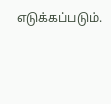எடுக்கப்படும்.